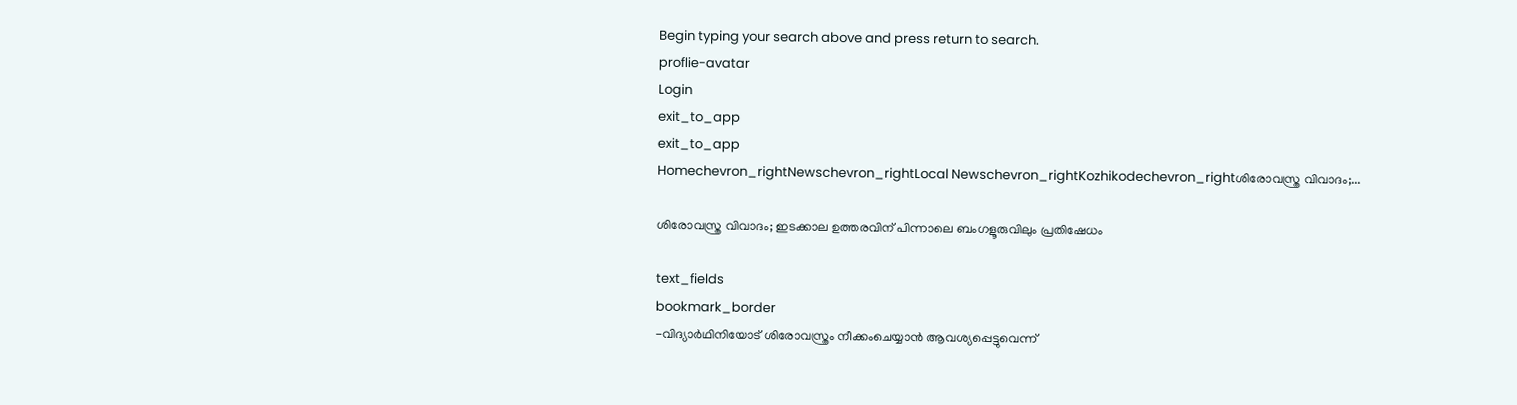Begin typing your search above and press return to search.
proflie-avatar
Login
exit_to_app
exit_to_app
Homechevron_rightNewschevron_rightLocal Newschevron_rightKozhikodechevron_rightശിരോവസ്ത്ര വിവാദം;...

ശിരോവസ്ത്ര വിവാദം; ഇടക്കാല ഉത്തരവിന് പിന്നാലെ ബംഗളൂരുവിലും പ്രതിഷേധം

text_fields
bookmark_border
-വിദ്യാർഥിനിയോട് ശിരോവസ്ത്രം നീക്കംചെയ്യാൻ ആവശ്യപ്പെട്ടുവെന്ന്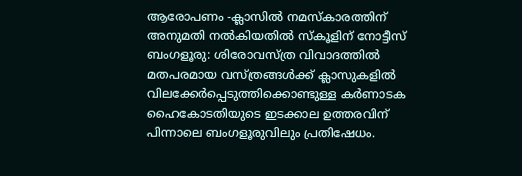ആരോപണം -ക്ലാസിൽ നമസ്കാരത്തിന് അനുമതി നൽകിയതിൽ സ്കൂളിന് നോട്ടീസ് ബംഗളൂരു: ശിരോവസ്ത്ര വിവാദത്തിൽ മതപരമായ വസ്ത്രങ്ങൾക്ക് ക്ലാസുകളിൽ വിലക്കേർപ്പെടുത്തിക്കൊണ്ടുള്ള കർണാടക ഹൈകോടതിയുടെ ഇടക്കാല ഉത്തരവിന് പിന്നാലെ ബംഗളൂരുവിലും പ്രതിഷേധം.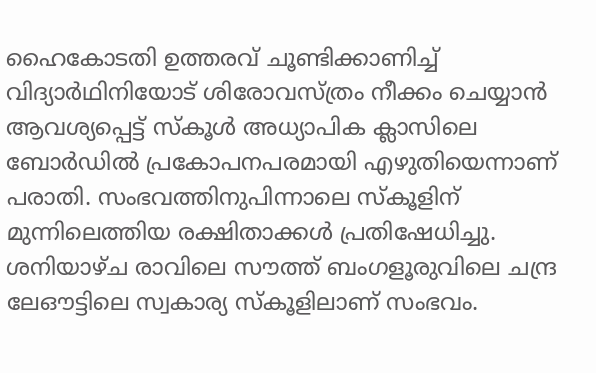ഹൈകോടതി ഉത്തരവ് ചൂണ്ടിക്കാണിച്ച് വിദ്യാർഥിനിയോട് ശിരോവസ്ത്രം നീക്കം ചെയ്യാൻ ആവശ്യപ്പെട്ട് സ്കൂൾ അധ്യാപിക ക്ലാസിലെ ബോർഡിൽ പ്രകോപനപരമായി എഴുതിയെന്നാണ് പരാതി. സംഭവത്തിനുപിന്നാലെ സ്കൂളിന് മുന്നിലെത്തിയ രക്ഷിതാക്കൾ പ്രതിഷേധിച്ചു. ശനിയാഴ്ച രാവിലെ സൗത്ത് ബംഗളൂരുവിലെ ചന്ദ്ര ലേഔട്ടിലെ സ്വകാര്യ സ്കൂളിലാണ് സംഭവം.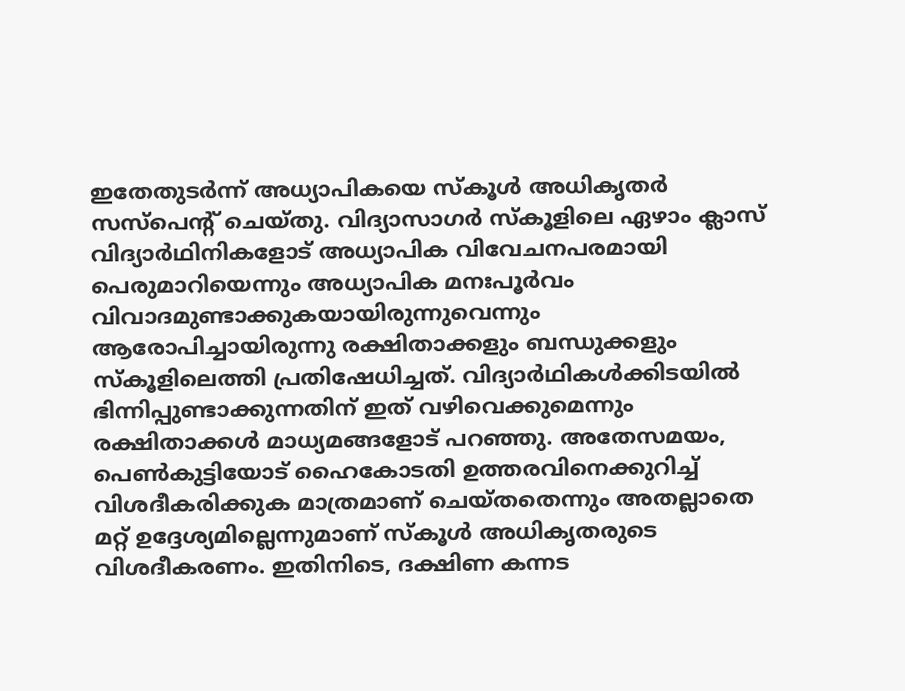ഇതേതുടർന്ന് അധ്യാപികയെ സ്കൂൾ അധികൃതർ സസ്‍പെന്റ് ചെയ്തു. വിദ്യാസാഗർ സ്കൂളിലെ ഏഴാം ക്ലാസ് വിദ്യാർഥിനികളോട് അധ്യാപിക വിവേചനപരമായി പെരുമാറിയെന്നും അധ്യാപിക മനഃപൂർവം വിവാദമുണ്ടാക്കുകയായിരുന്നുവെന്നും ആരോപിച്ചായിരുന്നു രക്ഷിതാക്കളും ബന്ധുക്കളും സ്കൂളിലെത്തി പ്രതിഷേധിച്ചത്. വിദ്യാർഥികൾക്കിടയിൽ ഭിന്നിപ്പുണ്ടാക്കുന്നതിന് ഇത് വഴിവെക്കുമെന്നും രക്ഷിതാക്കൾ മാധ്യമങ്ങളോട് പറഞ്ഞു. അതേസമയം, പെൺകുട്ടിയോട് ഹൈകോടതി ഉത്തരവിനെക്കുറിച്ച് വിശദീകരിക്കുക മാത്രമാണ് ചെയ്തതെന്നും അതല്ലാതെ മറ്റ് ഉദ്ദേശ്യമില്ലെന്നുമാണ് സ്കൂൾ അധികൃതരുടെ വിശദീകരണം. ഇതിനിടെ, ദക്ഷിണ കന്നട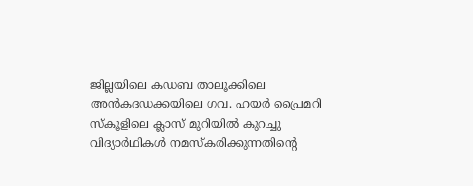ജില്ലയിലെ കഡബ താലൂക്കിലെ അൻകദഡക്കയിലെ ഗവ. ഹയർ പ്രൈമറി സ്കൂളിലെ ക്ലാസ് മുറിയിൽ കുറച്ചു വിദ്യാർഥികൾ നമസ്കരിക്കുന്നതിന്‍റെ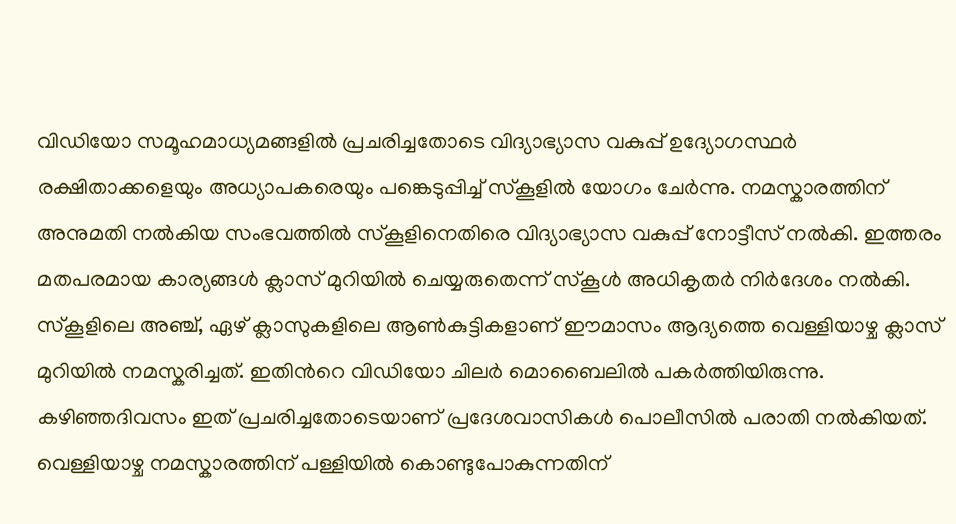വിഡിയോ സമൂഹമാധ്യമങ്ങളിൽ പ്രചരിച്ചതോടെ വിദ്യാഭ്യാസ വകുപ്പ് ഉദ്യോഗസ്ഥർ രക്ഷിതാക്കളെയും അധ്യാപകരെയും പങ്കെടുപ്പിച്ച് സ്കൂളിൽ യോഗം ചേർന്നു. നമസ്കാരത്തിന് അനുമതി നൽകിയ സംഭവത്തിൽ സ്കൂളിനെതിരെ വിദ്യാഭ്യാസ വകുപ്പ് നോട്ടീസ് നൽകി. ഇത്തരം മതപരമായ കാര്യങ്ങൾ ക്ലാസ് മുറിയിൽ ചെയ്യരുതെന്ന് സ്കൂൾ അധികൃതർ നിർദേശം നൽകി. സ്കൂളിലെ അഞ്ച്, ഏഴ് ക്ലാസുകളിലെ ആൺകുട്ടികളാണ് ഈമാസം ആദ്യത്തെ വെള്ളിയാഴ്ച ക്ലാസ് മുറിയിൽ നമസ്കരിച്ചത്. ഇതിന്‍റെ വിഡിയോ ചിലർ മൊബൈലിൽ പകർത്തിയിരുന്നു. കഴിഞ്ഞദിവസം ഇത് പ്രചരിച്ചതോടെയാണ് പ്രദേശവാസികൾ പൊലീസിൽ പരാതി നൽകിയത്. വെള്ളിയാഴ്ച നമസ്കാരത്തിന് പള്ളിയിൽ കൊണ്ടുപോകുന്നതിന്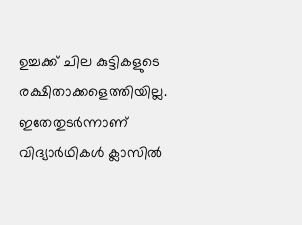ഉച്ചക്ക് ചില കുട്ടികളുടെ രക്ഷിതാക്കളെത്തിയില്ല. ഇതേതുടർന്നാണ് വിദ്യാർഥികൾ ക്ലാസിൽ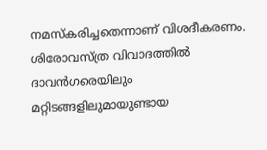നമസ്കരിച്ചതെന്നാണ് വിശദീകരണം. ശിരോവസ്ത്ര വിവാദത്തിൽ ദാവൻഗരെയിലും മറ്റിടങ്ങളിലുമായുണ്ടായ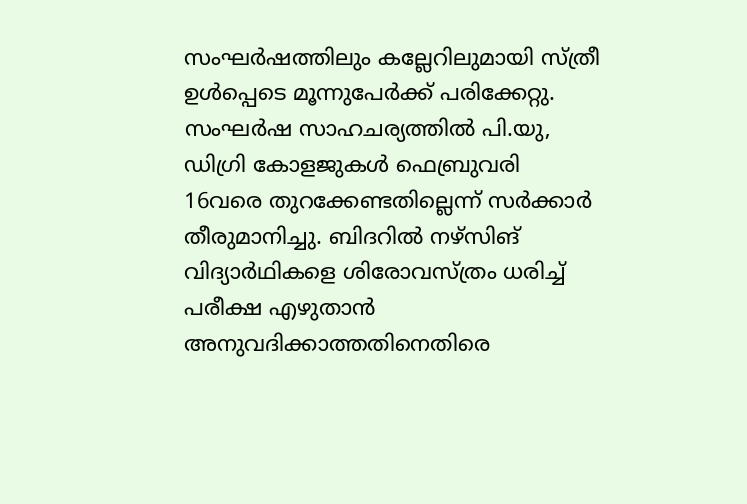സംഘർഷത്തിലും കല്ലേറിലുമായി സ്ത്രീ ഉൾപ്പെടെ മൂന്നുപേർക്ക് പരിക്കേറ്റു. സംഘർഷ സാഹചര്യത്തിൽ പി.യു, ഡിഗ്രി കോളജുകൾ ഫെബ്രുവരി 16വരെ തുറക്കേണ്ടതില്ലെന്ന് സർക്കാർ തീരുമാനിച്ചു. ബിദറിൽ നഴ്സിങ് വിദ്യാർഥികളെ ശിരോവസ്ത്രം ധരിച്ച് പരീക്ഷ എഴുതാൻ അനുവദിക്കാത്തതിനെതിരെ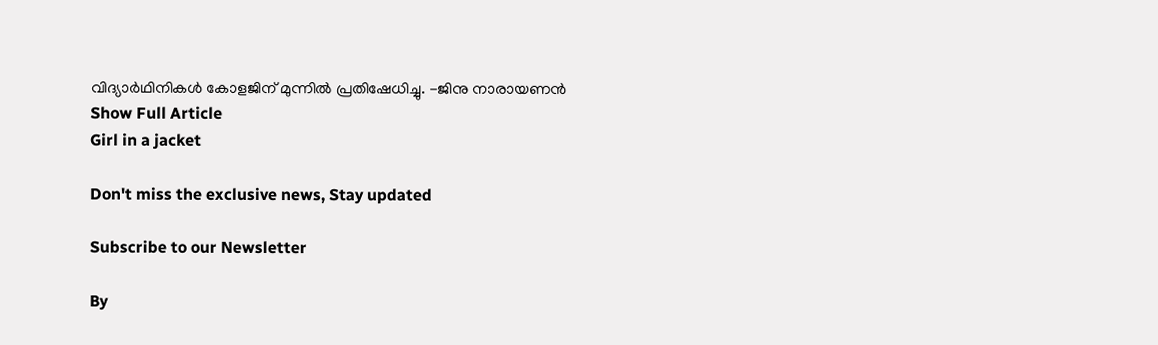വിദ്യാർഥിനികൾ കോളജിന് മുന്നിൽ പ്രതിഷേധിച്ചു. -ജിനു നാരായണൻ
Show Full Article
Girl in a jacket

Don't miss the exclusive news, Stay updated

Subscribe to our Newsletter

By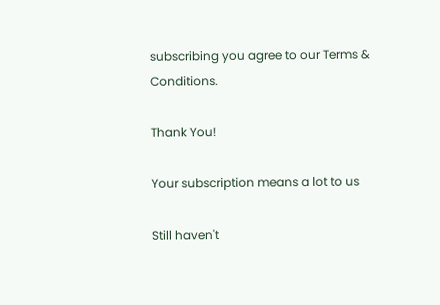subscribing you agree to our Terms & Conditions.

Thank You!

Your subscription means a lot to us

Still haven't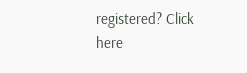registered? Click here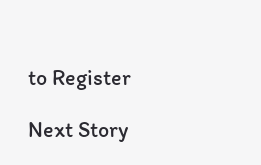to Register

Next Story